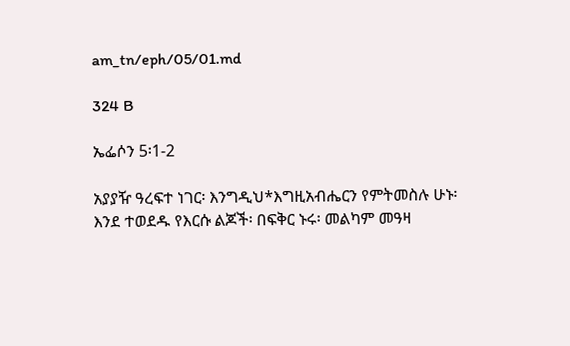am_tn/eph/05/01.md

324 B

ኤፌሶን 5፡1-2

አያያዥ ዓረፍተ ነገር፡ እንግዲህ*እግዚአብሔርን የምትመስሉ ሁኑ፡ እንደ ተወደዱ የእርሱ ልጆች፡ በፍቅር ኑሩ፡ መልካም መዓዛ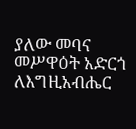ያለው መባና መሥዋዕት አድርጎ ለእግዚአብሔር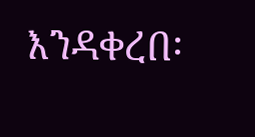እንዳቀረበ፡